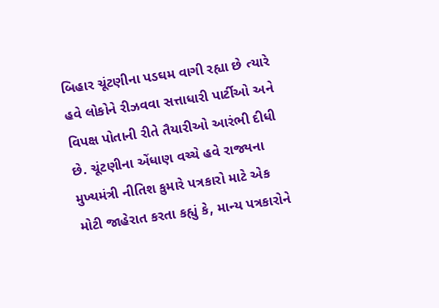બિહાર ચૂંટણીના પડઘમ વાગી રહ્યા છે ત્યારે હવે લોકોને રીઝવવા સત્તાધારી પાર્ટીઓ અને વિપક્ષ પોતાની રીતે તૈયારીઓ આરંભી દીધી છે. ચૂંટણીના એંધાણ વચ્ચે હવે રાજ્યના મુખ્યમંત્રી નીતિશ કુમારે પત્રકારો માટે એક મોટી જાહેરાત કરતા કહ્યું કે, માન્ય પત્રકારોને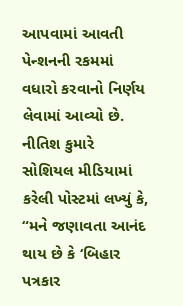આપવામાં આવતી પેન્શનની રકમમાં વધારો કરવાનો નિર્ણય લેવામાં આવ્યો છે.
નીતિશ કુમારે સોશિયલ મીડિયામાં કરેલી પોસ્ટમાં લખ્યું કે, “મને જણાવતા આનંદ થાય છે કે ‘બિહાર પત્રકાર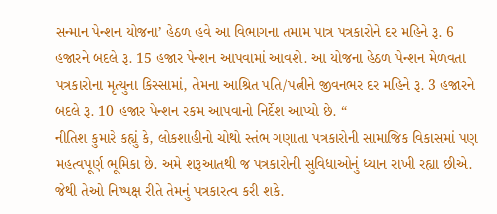સન્માન પેન્શન યોજના’ હેઠળ હવે આ વિભાગના તમામ પાત્ર પત્રકારોને દર મહિને રૂ. 6 હજારને બદલે રૂ. 15 હજાર પેન્શન આપવામાં આવશે. આ યોજના હેઠળ પેન્શન મેળવતા પત્રકારોના મૃત્યુના કિસ્સામાં, તેમના આશ્રિત પતિ/પત્નીને જીવનભર દર મહિને રૂ. 3 હજારને બદલે રૂ. 10 હજાર પેન્શન રકમ આપવાનો નિર્દેશ આપ્યો છે. “
નીતિશ કુમારે કહ્યું કે, લોકશાહીનો ચોથો સ્તંભ ગણાતા પત્રકારોની સામાજિક વિકાસમાં પણ મહત્વપૂર્ણ ભૂમિકા છે. અમે શરૂઆતથી જ પત્રકારોની સુવિધાઓનું ધ્યાન રાખી રહ્યા છીએ. જેથી તેઓ નિષ્પક્ષ રીતે તેમનું પત્રકારત્વ કરી શકે.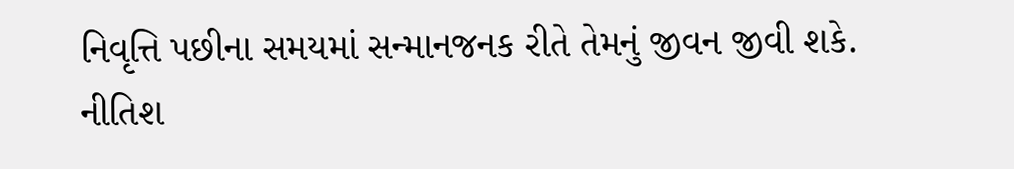નિવૃત્તિ પછીના સમયમાં સન્માનજનક રીતે તેમનું જીવન જીવી શકે. નીતિશ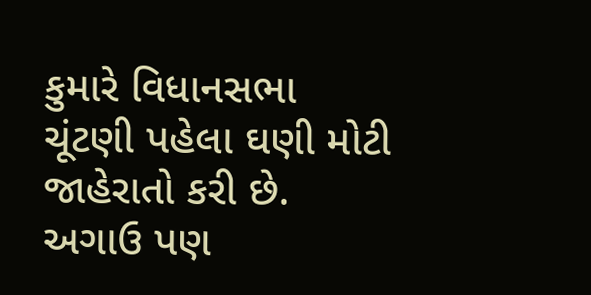કુમારે વિધાનસભા ચૂંટણી પહેલા ઘણી મોટી જાહેરાતો કરી છે. અગાઉ પણ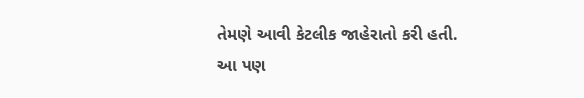તેમણે આવી કેટલીક જાહેરાતો કરી હતી.
આ પણ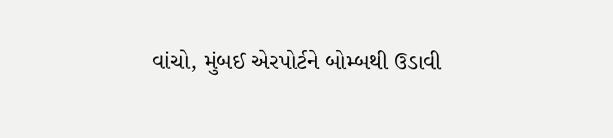વાંચો, મુંબઈ એરપોર્ટને બોમ્બથી ઉડાવી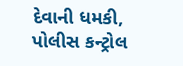દેવાની ધમકી, પોલીસ કન્ટ્રોલ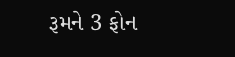રૂમને 3 ફોન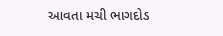આવતા મચી ભાગદોડ